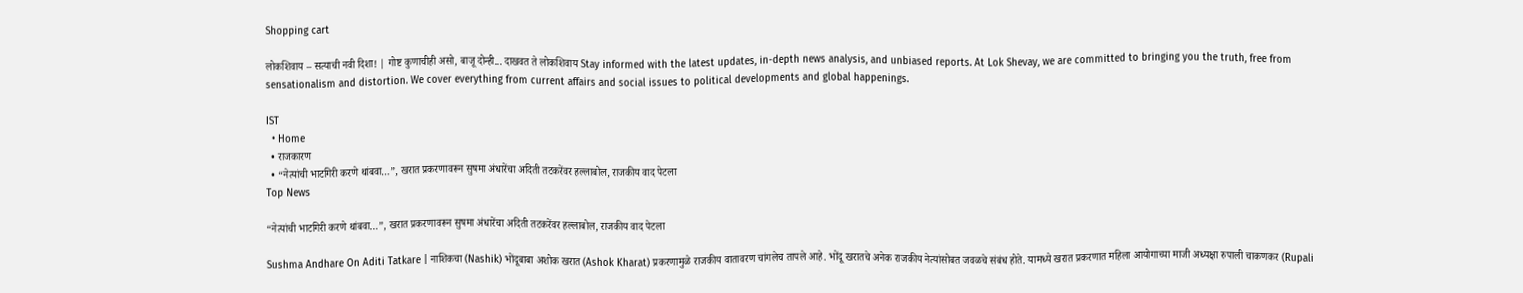Shopping cart

लोकशिवाय – सत्याची नवी दिशा! | गोष्ट कुणाचीही असो, बाजू दोन्ही... दाखवत ते लोकशिवाय Stay informed with the latest updates, in-depth news analysis, and unbiased reports. At Lok Shevay, we are committed to bringing you the truth, free from sensationalism and distortion. We cover everything from current affairs and social issues to political developments and global happenings.

IST
  • Home
  • राजकारण
  • “नेत्यांची भाटगिरी करणे थांबवा…”, खरात प्रकरणावरून सुषमा अंधारेंचा अदिती तटकरेंवर हल्लाबोल, राजकीय वाद पेटला
Top News

“नेत्यांची भाटगिरी करणे थांबवा…”, खरात प्रकरणावरून सुषमा अंधारेंचा अदिती तटकरेंवर हल्लाबोल, राजकीय वाद पेटला

Sushma Andhare On Aditi Tatkare | नाशिकचा (Nashik) भोंदूबाबा अशोक खरात (Ashok Kharat) प्रकरणामुळे राजकीय वातावरण चांगलेच तापले आहे. भोंदू खरातचे अनेक राजकीय नेत्यांसोबत जवळचे संबंध होते. यामध्ये खरात प्रकरणात महिला आयोगाच्या माजी अध्यक्षा रुपाली चाकणकर (Rupali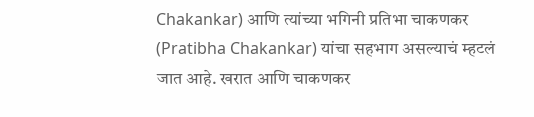Chakankar) आणि त्यांच्या भगिनी प्रतिभा चाकणकर (Pratibha Chakankar) यांचा सहभाग असल्याचं म्हटलं जात आहे. खरात आणि चाकणकर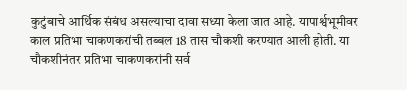कुटुंबाचे आर्थिक संबंध असल्याचा दावा सध्या केला जात आहे. यापार्श्वभूमीवर काल प्रतिभा चाकणकरांची तब्बल 18 तास चौकशी करण्यात आली होती. या चौकशीनंतर प्रतिभा चाकणकरांनी सर्व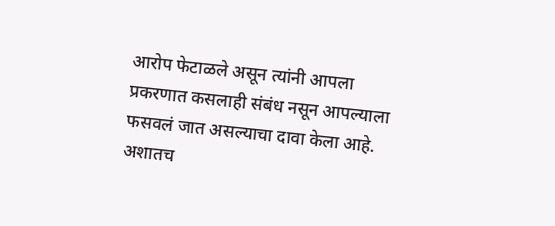आरोप फेटाळले असून त्यांनी आपला प्रकरणात कसलाही संबंध नसून आपल्याला फसवलं जात असल्याचा दावा केला आहे. अशातच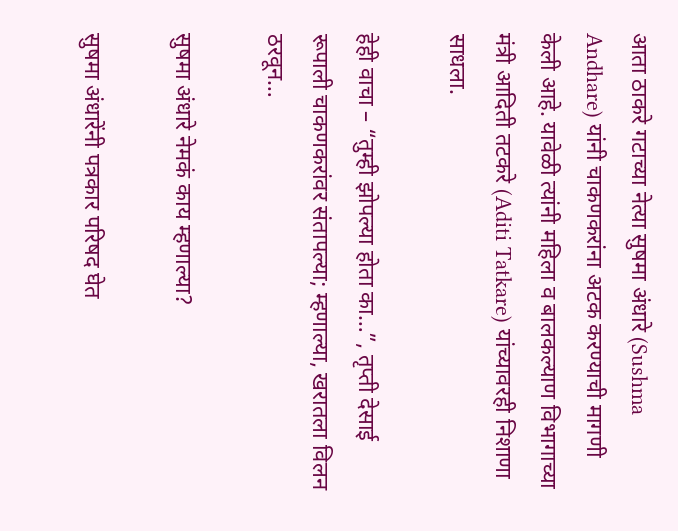आता ठाकरे गटाच्या नेत्या सुषमा अंधारे (Sushma Andhare) यांनी चाकणकरांना अटक करण्याची मागणी केली आहे. यावेळी त्यांनी महिला व बालकल्याण विभागाच्या मंत्री आदिती तटकरे (Aditi Tatkare) यांच्यावरही निशाणा साधला.

हेही वाचा – “तुम्ही झोपल्या होता का…”, तृप्ती देसाई रूपाली चाकणकरांवर संतापल्या; म्हणाल्या, खरातला विलन ठरवून…

सुषमा अंधारे नेमकं काय म्हणाल्या?

सुषमा अंधारेंनी पत्रकार परिषद घेत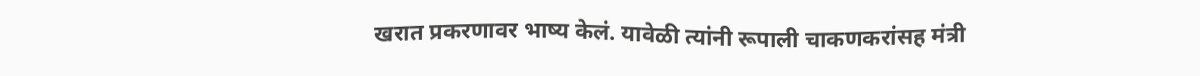खरात प्रकरणावर भाष्य केलं. यावेळी त्यांनी रूपाली चाकणकरांसह मंत्री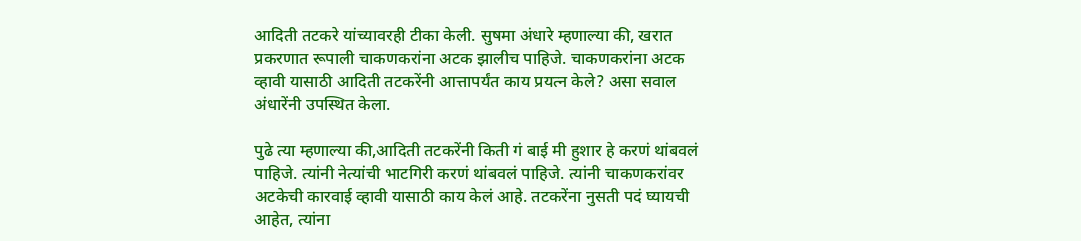आदिती तटकरे यांच्यावरही टीका केली. सुषमा अंधारे म्हणाल्या की, खरात प्रकरणात रूपाली चाकणकरांना अटक झालीच पाहिजे. चाकणकरांना अटक व्हावी यासाठी आदिती तटकरेंनी आत्तापर्यंत काय प्रयत्न केले? असा सवाल अंधारेंनी उपस्थित केला.

पुढे त्या म्हणाल्या की,आदिती तटकरेंनी किती गं बाई मी हुशार हे करणं थांबवलं पाहिजे. त्यांनी नेत्यांची भाटगिरी करणं थांबवलं पाहिजे. त्यांनी चाकणकरांवर अटकेची कारवाई व्हावी यासाठी काय केलं आहे. तटकरेंना नुसती पदं घ्यायची आहेत, त्यांना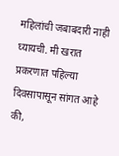महिलांची जबाबदारी नाही घ्यायची. मी खरात प्रकरणात पहिल्या दिवसापासून सांगत आहे की,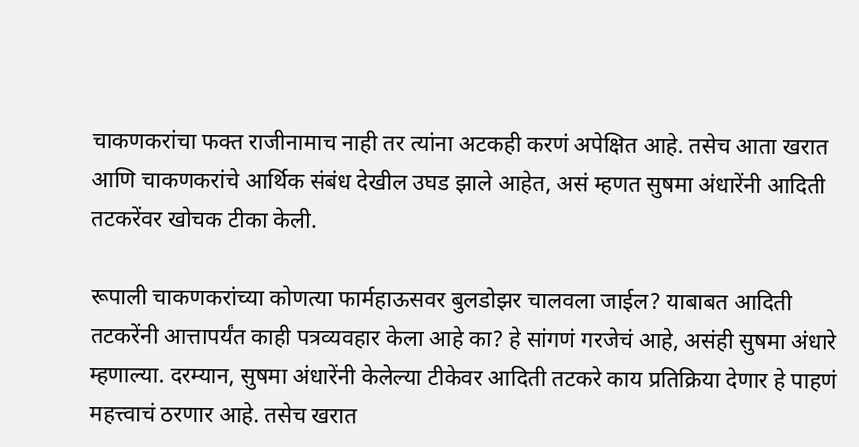चाकणकरांचा फक्त राजीनामाच नाही तर त्यांना अटकही करणं अपेक्षित आहे. तसेच आता खरात आणि चाकणकरांचे आर्थिक संबंध देखील उघड झाले आहेत, असं म्हणत सुषमा अंधारेंनी आदिती तटकरेंवर खोचक टीका केली.

रूपाली चाकणकरांच्या कोणत्या फार्महाऊसवर बुलडोझर चालवला जाईल? याबाबत आदिती तटकरेंनी आत्तापर्यंत काही पत्रव्यवहार केला आहे का? हे सांगणं गरजेचं आहे, असंही सुषमा अंधारे म्हणाल्या. दरम्यान, सुषमा अंधारेंनी केलेल्या टीकेवर आदिती तटकरे काय प्रतिक्रिया देणार हे पाहणं महत्त्वाचं ठरणार आहे. तसेच खरात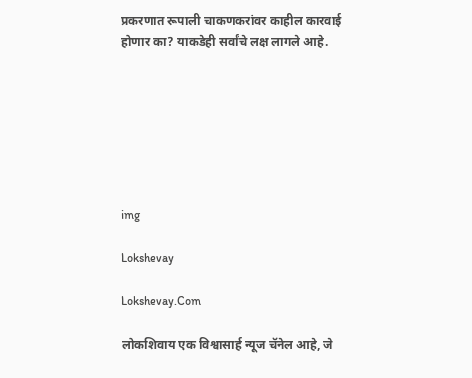प्रकरणात रूपाली चाकणकरांवर काहील कारवाई होणार का? याकडेही सर्वांचे लक्ष लागले आहे.







img

Lokshevay

Lokshevay.Com

लोकशिवाय एक विश्वासार्ह न्यूज चॅनेल आहे, जे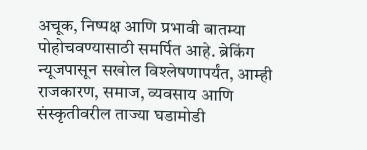अचूक, निष्पक्ष आणि प्रभावी बातम्या पोहोचवण्यासाठी समर्पित आहे. ब्रेकिंग न्यूजपासून सखोल विश्लेषणापर्यंत, आम्ही राजकारण, समाज, व्यवसाय आणि संस्कृतीवरील ताज्या घडामोडी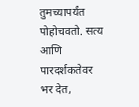तुमच्यापर्यंत पोहोचवतो. सत्य आणि पारदर्शकतेवर भर देत,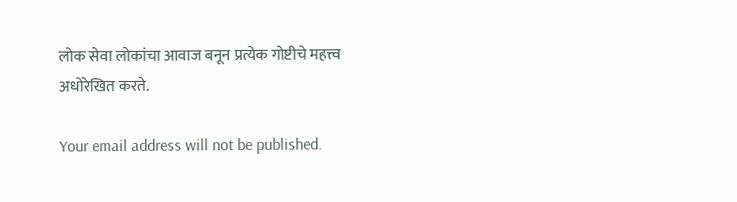लोक सेवा लोकांचा आवाज बनून प्रत्येक गोष्टीचे महत्त्व अधोरेखित करते.

Your email address will not be published.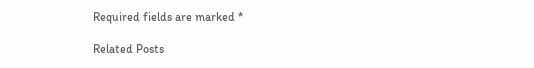Required fields are marked *

Related Posts